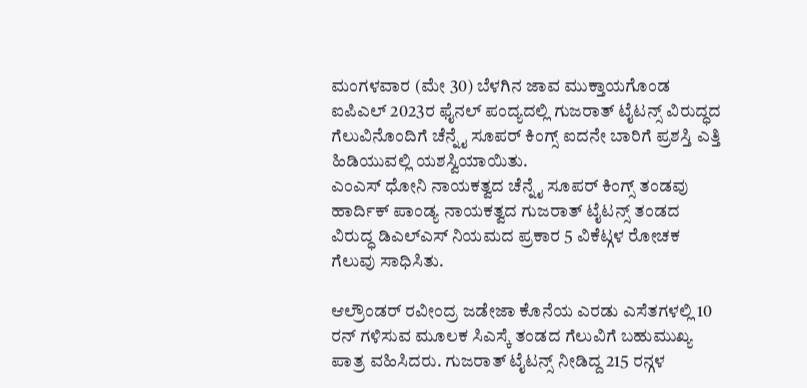ಮಂಗಳವಾರ (ಮೇ 30) ಬೆಳಗಿನ ಜಾವ ಮುಕ್ತಾಯಗೊಂಡ ಐಪಿಎಲ್ 2023ರ ಫೈನಲ್ ಪಂದ್ಯದಲ್ಲಿ ಗುಜರಾತ್ ಟೈಟನ್ಸ್ ವಿರುದ್ಧದ ಗೆಲುವಿನೊಂದಿಗೆ ಚೆನ್ನೈ ಸೂಪರ್ ಕಿಂಗ್ಸ್ ಐದನೇ ಬಾರಿಗೆ ಪ್ರಶಸ್ತಿ ಎತ್ತಿ ಹಿಡಿಯುವಲ್ಲಿ ಯಶಸ್ವಿಯಾಯಿತು.
ಎಂಎಸ್ ಧೋನಿ ನಾಯಕತ್ವದ ಚೆನ್ನೈ ಸೂಪರ್ ಕಿಂಗ್ಸ್ ತಂಡವು ಹಾರ್ದಿಕ್ ಪಾಂಡ್ಯ ನಾಯಕತ್ವದ ಗುಜರಾತ್ ಟೈಟನ್ಸ್ ತಂಡದ ವಿರುದ್ಧ ಡಿಎಲ್ಎಸ್ ನಿಯಮದ ಪ್ರಕಾರ 5 ವಿಕೆಟ್ಗಳ ರೋಚಕ ಗೆಲುವು ಸಾಧಿಸಿತು.

ಆಲ್ರೌಂಡರ್ ರವೀಂದ್ರ ಜಡೇಜಾ ಕೊನೆಯ ಎರಡು ಎಸೆತಗಳಲ್ಲಿ 10 ರನ್ ಗಳಿಸುವ ಮೂಲಕ ಸಿಎಸ್ಕೆ ತಂಡದ ಗೆಲುವಿಗೆ ಬಹುಮುಖ್ಯ ಪಾತ್ರ ವಹಿಸಿದರು. ಗುಜರಾತ್ ಟೈಟನ್ಸ್ ನೀಡಿದ್ದ 215 ರನ್ಗಳ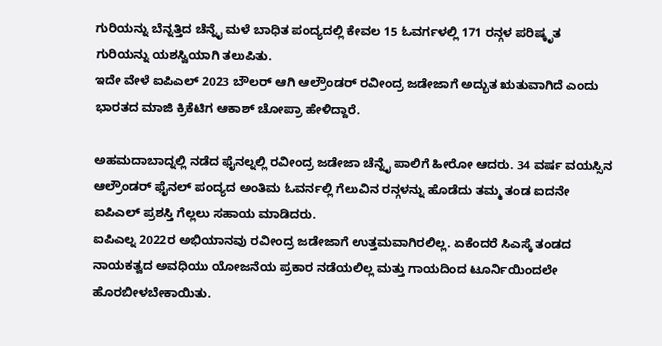ಗುರಿಯನ್ನು ಬೆನ್ನತ್ತಿದ ಚೆನ್ನೈ ಮಳೆ ಬಾಧಿತ ಪಂದ್ಯದಲ್ಲಿ ಕೇವಲ 15 ಓವರ್ಗಳಲ್ಲಿ 171 ರನ್ಗಳ ಪರಿಷ್ಕೃತ ಗುರಿಯನ್ನು ಯಶಸ್ವಿಯಾಗಿ ತಲುಪಿತು.
ಇದೇ ವೇಳೆ ಐಪಿಎಲ್ 2023 ಬೌಲರ್ ಆಗಿ ಆಲ್ರೌಂಡರ್ ರವೀಂದ್ರ ಜಡೇಜಾಗೆ ಅದ್ಭುತ ಋತುವಾಗಿದೆ ಎಂದು ಭಾರತದ ಮಾಜಿ ಕ್ರಿಕೆಟಿಗ ಆಕಾಶ್ ಚೋಪ್ರಾ ಹೇಳಿದ್ದಾರೆ.

ಅಹಮದಾಬಾದ್ನಲ್ಲಿ ನಡೆದ ಫೈನಲ್ನಲ್ಲಿ ರವೀಂದ್ರ ಜಡೇಜಾ ಚೆನ್ನೈ ಪಾಲಿಗೆ ಹೀರೋ ಆದರು. 34 ವರ್ಷ ವಯಸ್ಸಿನ ಆಲ್ರೌಂಡರ್ ಫೈನಲ್ ಪಂದ್ಯದ ಅಂತಿಮ ಓವರ್ನಲ್ಲಿ ಗೆಲುವಿನ ರನ್ಗಳನ್ನು ಹೊಡೆದು ತಮ್ಮ ತಂಡ ಐದನೇ ಐಪಿಎಲ್ ಪ್ರಶಸ್ತಿ ಗೆಲ್ಲಲು ಸಹಾಯ ಮಾಡಿದರು.
ಐಪಿಎಲ್ನ 2022ರ ಅಭಿಯಾನವು ರವೀಂದ್ರ ಜಡೇಜಾಗೆ ಉತ್ತಮವಾಗಿರಲಿಲ್ಲ. ಏಕೆಂದರೆ ಸಿಎಸ್ಕೆ ತಂಡದ ನಾಯಕತ್ವದ ಅವಧಿಯು ಯೋಜನೆಯ ಪ್ರಕಾರ ನಡೆಯಲಿಲ್ಲ ಮತ್ತು ಗಾಯದಿಂದ ಟೂರ್ನಿಯಿಂದಲೇ ಹೊರಬೀಳಬೇಕಾಯಿತು.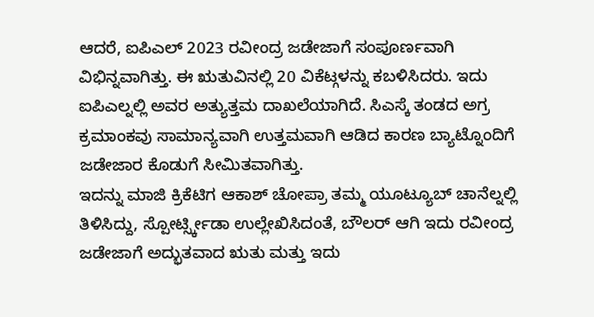ಆದರೆ, ಐಪಿಎಲ್ 2023 ರವೀಂದ್ರ ಜಡೇಜಾಗೆ ಸಂಪೂರ್ಣವಾಗಿ ವಿಭಿನ್ನವಾಗಿತ್ತು. ಈ ಋತುವಿನಲ್ಲಿ 20 ವಿಕೆಟ್ಗಳನ್ನು ಕಬಳಿಸಿದರು. ಇದು ಐಪಿಎಲ್ನಲ್ಲಿ ಅವರ ಅತ್ಯುತ್ತಮ ದಾಖಲೆಯಾಗಿದೆ. ಸಿಎಸ್ಕೆ ತಂಡದ ಅಗ್ರ ಕ್ರಮಾಂಕವು ಸಾಮಾನ್ಯವಾಗಿ ಉತ್ತಮವಾಗಿ ಆಡಿದ ಕಾರಣ ಬ್ಯಾಟ್ನೊಂದಿಗೆ ಜಡೇಜಾರ ಕೊಡುಗೆ ಸೀಮಿತವಾಗಿತ್ತು.
ಇದನ್ನು ಮಾಜಿ ಕ್ರಿಕೆಟಿಗ ಆಕಾಶ್ ಚೋಪ್ರಾ ತಮ್ಮ ಯೂಟ್ಯೂಬ್ ಚಾನೆಲ್ನಲ್ಲಿ ತಿಳಿಸಿದ್ದು, ಸ್ಪೋರ್ಟ್ಸ್ಕೀಡಾ ಉಲ್ಲೇಖಿಸಿದಂತೆ, ಬೌಲರ್ ಆಗಿ ಇದು ರವೀಂದ್ರ ಜಡೇಜಾಗೆ ಅದ್ಭುತವಾದ ಋತು ಮತ್ತು ಇದು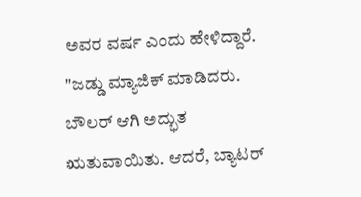ಅವರ ವರ್ಷ ಎಂದು ಹೇಳಿದ್ದಾರೆ.
"ಜಡ್ಡು ಮ್ಯಾಜಿಕ್ ಮಾಡಿದರು. ಬೌಲರ್ ಆಗಿ ಅದ್ಭುತ ಋತುವಾಯಿತು. ಆದರೆ, ಬ್ಯಾಟರ್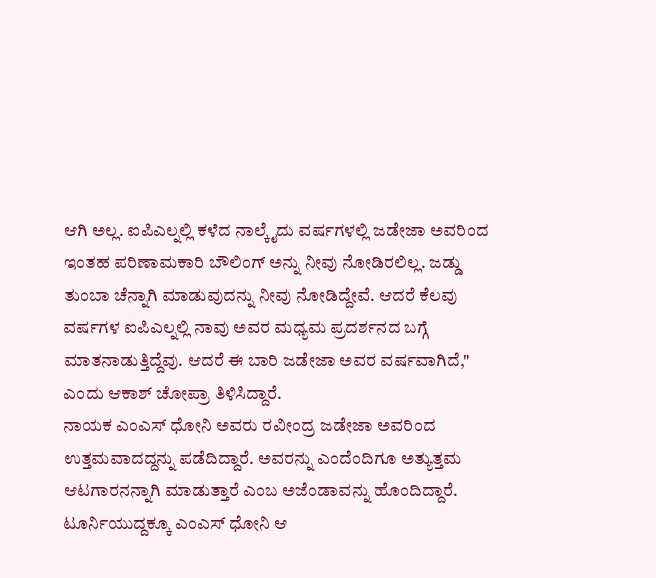ಆಗಿ ಅಲ್ಲ. ಐಪಿಎಲ್ನಲ್ಲಿ ಕಳೆದ ನಾಲ್ಕೈದು ವರ್ಷಗಳಲ್ಲಿ ಜಡೇಜಾ ಅವರಿಂದ ಇಂತಹ ಪರಿಣಾಮಕಾರಿ ಬೌಲಿಂಗ್ ಅನ್ನು ನೀವು ನೋಡಿರಲಿಲ್ಲ. ಜಡ್ಡು ತುಂಬಾ ಚೆನ್ನಾಗಿ ಮಾಡುವುದನ್ನು ನೀವು ನೋಡಿದ್ದೇವೆ. ಆದರೆ ಕೆಲವು ವರ್ಷಗಳ ಐಪಿಎಲ್ನಲ್ಲಿ ನಾವು ಅವರ ಮಧ್ಯಮ ಪ್ರದರ್ಶನದ ಬಗ್ಗೆ ಮಾತನಾಡುತ್ತಿದ್ದೆವು. ಆದರೆ ಈ ಬಾರಿ ಜಡೇಜಾ ಅವರ ವರ್ಷವಾಗಿದೆ," ಎಂದು ಆಕಾಶ್ ಚೋಪ್ರಾ ತಿಳಿಸಿದ್ದಾರೆ.
ನಾಯಕ ಎಂಎಸ್ ಧೋನಿ ಅವರು ರವೀಂದ್ರ ಜಡೇಜಾ ಅವರಿಂದ ಉತ್ತಮವಾದದ್ದನ್ನು ಪಡೆದಿದ್ದಾರೆ. ಅವರನ್ನು ಎಂದೆಂದಿಗೂ ಅತ್ಯುತ್ತಮ ಆಟಗಾರನನ್ನಾಗಿ ಮಾಡುತ್ತಾರೆ ಎಂಬ ಅಜೆಂಡಾವನ್ನು ಹೊಂದಿದ್ದಾರೆ. ಟೂರ್ನಿಯುದ್ದಕ್ಕೂ ಎಂಎಸ್ ಧೋನಿ ಆ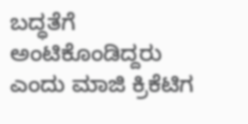ಬದ್ಧತೆಗೆ ಅಂಟಿಕೊಂಡಿದ್ದರು ಎಂದು ಮಾಜಿ ಕ್ರಿಕೆಟಿಗ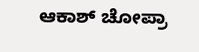ಆಕಾಶ್ ಚೋಪ್ರಾ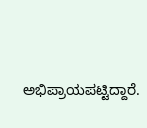ಅಭಿಪ್ರಾಯಪಟ್ಟಿದ್ದಾರೆ.